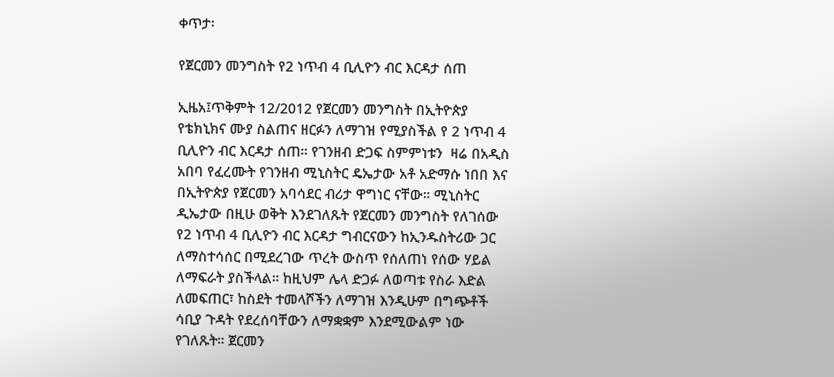ቀጥታ፡

የጀርመን መንግስት የ2 ነጥብ 4 ቢሊዮን ብር እርዳታ ሰጠ

ኢዜአ፤ጥቅምት 12/2012 የጀርመን መንግስት በኢትዮጵያ የቴክኒክና ሙያ ስልጠና ዘርፉን ለማገዝ የሚያስችል የ 2 ነጥብ 4 ቢሊዮን ብር እርዳታ ሰጠ። የገንዘብ ድጋፍ ስምምነቱን  ዛሬ በአዲስ አበባ የፈረሙት የገንዘብ ሚኒስትር ዴኤታው አቶ አድማሱ ነበበ እና በኢትዮጵያ የጀርመን አባሳደር ብሪታ ዋግነር ናቸው። ሚኒስትር ዲኤታው በዚሁ ወቅት እንደገለጹት የጀርመን መንግስት የለገሰው የ2 ነጥብ 4 ቢሊዮን ብር እርዳታ ግብርናውን ከኢንዱስትሪው ጋር ለማስተሳሰር በሚደረገው ጥረት ውስጥ የሰለጠነ የሰው ሃይል ለማፍራት ያስችላል። ከዚህም ሌላ ድጋፉ ለወጣቱ የስራ እድል ለመፍጠር፣ ከስደት ተመላሾችን ለማገዝ እንዲሁም በግጭቶች ሳቢያ ጉዳት የደረሰባቸውን ለማቋቋም እንደሚውልም ነው የገለጹት። ጀርመን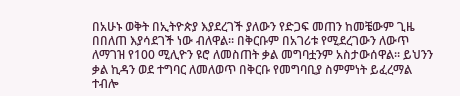በአሁኑ ወቅት በኢትዮጵያ እያደረገች ያለውን የድጋፍ መጠን ከመቼውም ጊዜ በበለጠ እያሳደገች ነው ብለዋል። በቅርቡም በአገሪቱ የሚደረገውን ለውጥ ለማገዝ የ100 ሚሊዮን ዩሮ ለመስጠት ቃል መግባቷንም አስታውሰዋል። ይህንን ቃል ኪዳን ወደ ተግባር ለመለወጥ በቅርቡ የመግባቢያ ስምምነት ይፈረማል ተብሎ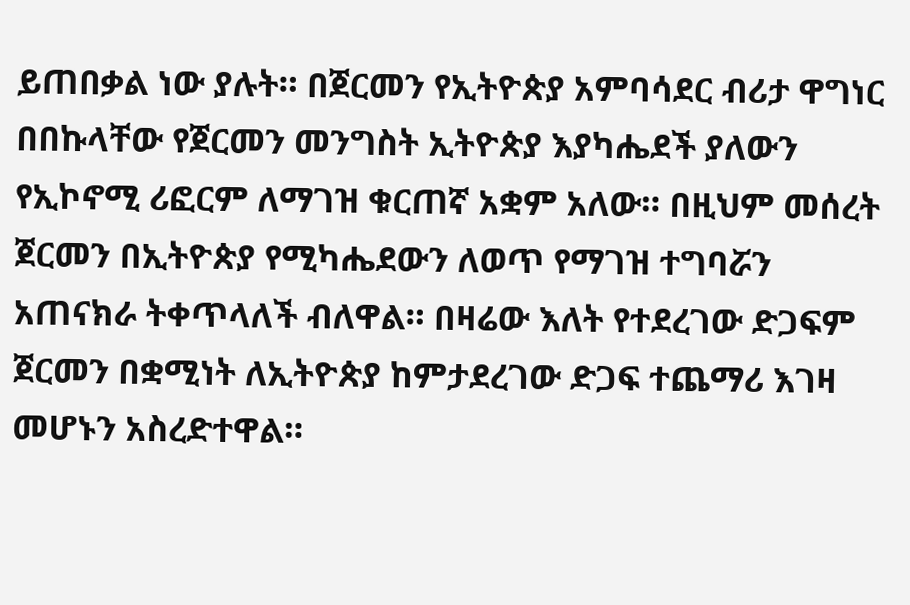ይጠበቃል ነው ያሉት። በጀርመን የኢትዮጵያ አምባሳደር ብሪታ ዋግነር በበኩላቸው የጀርመን መንግስት ኢትዮጵያ እያካሔደች ያለውን የኢኮኖሚ ሪፎርም ለማገዝ ቁርጠኛ አቋም አለው። በዚህም መሰረት ጀርመን በኢትዮጵያ የሚካሔደውን ለወጥ የማገዝ ተግባሯን አጠናክራ ትቀጥላለች ብለዋል። በዛሬው እለት የተደረገው ድጋፍም ጀርመን በቋሚነት ለኢትዮጵያ ከምታደረገው ድጋፍ ተጨማሪ እገዛ መሆኑን አስረድተዋል።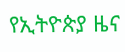የኢትዮጵያ ዜና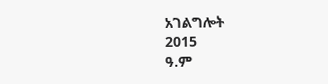አገልግሎት
2015
ዓ.ም